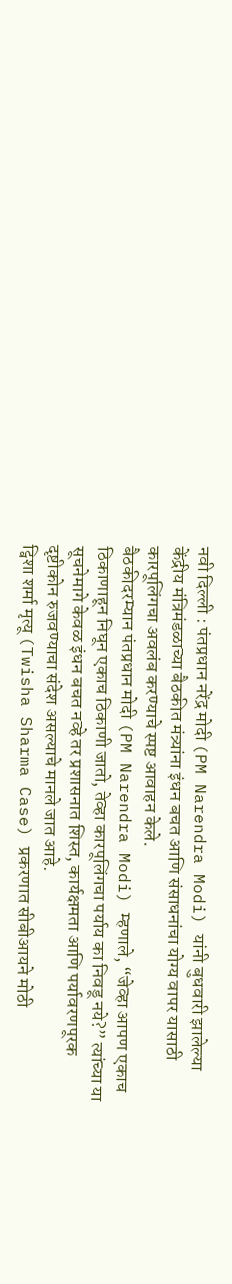नवी दिल्ली : पंतप्रधान नरेंद्र मोदी (PM Narendra Modi) यांनी बुधवारी झालेल्या केंद्रीय मंत्रिमंडळाच्या बैठकीत मंत्र्यांना इंधन बचत आणि संसाधनांचा योग्य वापर यासाठी कारपूलिंगचा अवलंब करण्याचे स्पष्ट आवाहन केले.
बैठकीदरम्यान पंतप्रधान मोदी (PM Narendra Modi) म्हणाले, “जेव्हा आपण एकाच ठिकाणाहून निघून एकाच ठिकाणी जातो, तेव्हा कारपूलिंगचा पर्याय का निवडू नये?” त्यांच्या या सूचनेमागे केवळ इंधन बचत नव्हे तर प्रशासनात शिस्त, कार्यक्षमता आणि पर्यावरणपूरक दृष्टीकोन रुजवण्याचा संदेश असल्याचे मानले जात आहे.
ट्विशा शर्मा मृत्यू (Twisha Sharma Case) प्रकरणात सीबीआयने मोठी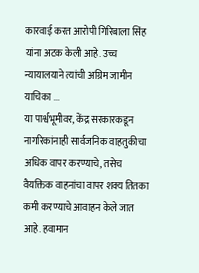कारवाई करत आरोपी गिरिबाला सिंह यांना अटक केली आहे. उच्च न्यायालयाने त्यांची अग्रिम जामीन याचिका ...
या पार्श्वभूमीवर, केंद्र सरकारकडून नागरिकांनाही सार्वजनिक वाहतुकीचा अधिक वापर करण्याचे, तसेच वैयक्तिक वाहनांचा वापर शक्य तितका कमी करण्याचे आवाहन केले जात आहे. हवामान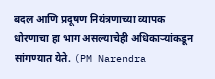बदल आणि प्रदूषण नियंत्रणाच्या व्यापक धोरणाचा हा भाग असल्याचेही अधिकाऱ्यांकडून सांगण्यात येते. (PM Narendra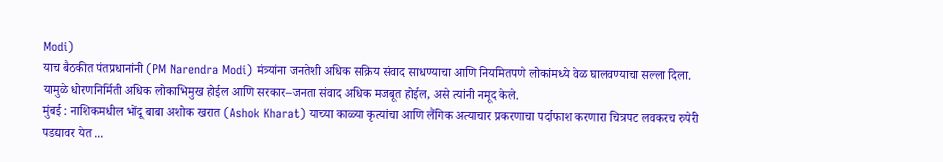Modi)
याच बैठकीत पंतप्रधानांनी (PM Narendra Modi) मंत्र्यांना जनतेशी अधिक सक्रिय संवाद साधण्याचा आणि नियमितपणे लोकांमध्ये वेळ घालवण्याचा सल्ला दिला. यामुळे धोरणनिर्मिती अधिक लोकाभिमुख होईल आणि सरकार–जनता संवाद अधिक मजबूत होईल, असे त्यांनी नमूद केले.
मुंबई : नाशिकमधील भोंदू बाबा अशोक खरात (Ashok Kharat) याच्या काळ्या कृत्यांचा आणि लैंगिक अत्याचार प्रकरणाचा पर्दाफाश करणारा चित्रपट लवकरच रुपेरी पडद्यावर येत ...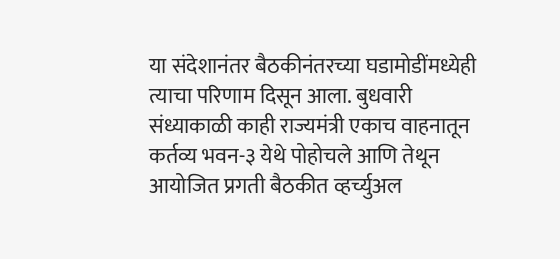या संदेशानंतर बैठकीनंतरच्या घडामोडींमध्येही त्याचा परिणाम दिसून आला. बुधवारी संध्याकाळी काही राज्यमंत्री एकाच वाहनातून कर्तव्य भवन-३ येथे पोहोचले आणि तेथून आयोजित प्रगती बैठकीत व्हर्च्युअल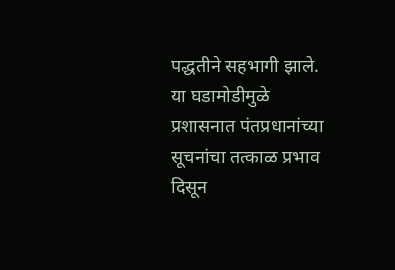पद्धतीने सहभागी झाले. या घडामोडीमुळे प्रशासनात पंतप्रधानांच्या सूचनांचा तत्काळ प्रभाव दिसून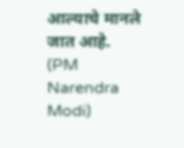आल्याचे मानले जात आहे. (PM Narendra Modi)